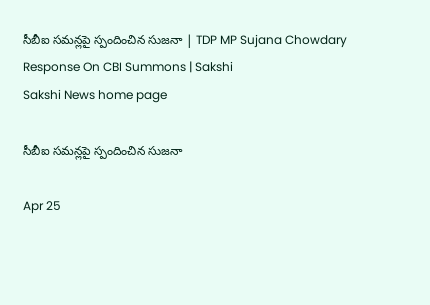సీబీఐ సమన్లపై స్పందించిన సుజనా | TDP MP Sujana Chowdary Response On CBI Summons | Sakshi
Sakshi News home page

సీబీఐ సమన్లపై స్పందించిన సుజనా

Apr 25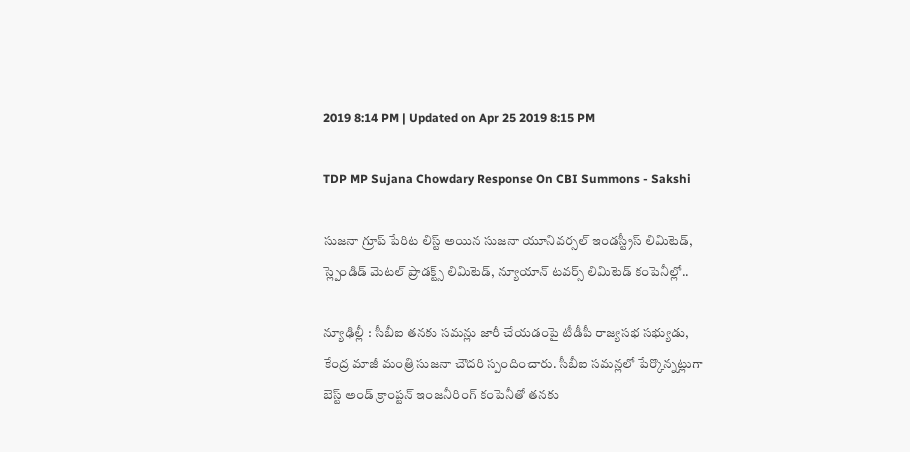2019 8:14 PM | Updated on Apr 25 2019 8:15 PM

TDP MP Sujana Chowdary Response On CBI Summons - Sakshi

సుజనా గ్రూప్‌ పేరిట లిస్ట్‌ అయిన సుజనా యూనివర్సల్‌ ఇండస్ట్రీస్‌ లిమిటెడ్‌, స్ల్పెండిడ్‌ మెటల్‌ ప్రాడక్ట్స్ లిమిటెడ్‌, న్యూయాన్‌ టవర్స్‌ లిమిటెడ్‌ కంపెనీల్లో..

న్యూఢిల్లీ : సీబీఐ తనకు సమన్లు జారీ చేయడంపై టీడీపీ రాజ్యసభ సభ్యుడు, కేంద్ర మాజీ మంత్రి సుజనా చౌదరి స్పందించారు. సీబీఐ సమన్లలో పేర్కొన్నట్లుగా బెస్ట్‌ అండ్‌ క్రాంప్టన్‌ ఇంజనీరింగ్‌ కంపెనీతో తనకు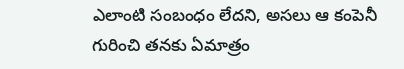ఎలాంటి సంబంధం లేదని, అసలు ఆ కంపెనీ గురించి తనకు ఏమాత్రం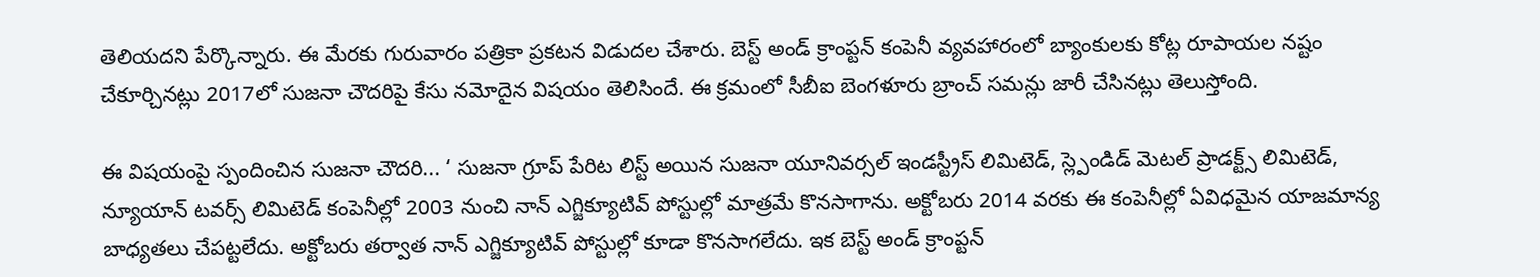తెలియదని పేర్కొన్నారు. ఈ మేరకు గురువారం పత్రికా ప్రకటన విడుదల చేశారు. బెస్ట్‌ అండ్‌ క్రాంప్టన్‌ కంపెనీ వ్యవహారంలో బ్యాంకులకు కోట్ల రూపాయల నష్టం చేకూర్చినట్లు 2017లో సుజనా చౌదరిపై కేసు నమోదైన విషయం తెలిసిందే. ఈ క్రమంలో సీబీఐ బెంగళూరు బ్రాంచ్‌ సమన్లు జారీ చేసినట్లు తెలుస్తోంది.

ఈ విషయంపై స్పందించిన సుజనా చౌదరి... ‘ సుజనా గ్రూప్‌ పేరిట లిస్ట్‌ అయిన సుజనా యూనివర్సల్‌ ఇండస్ట్రీస్‌ లిమిటెడ్‌, స్ల్పెండిడ్‌ మెటల్‌ ప్రాడక్ట్స్ లిమిటెడ్‌, న్యూయాన్‌ టవర్స్‌ లిమిటెడ్‌ కంపెనీల్లో 2003 నుంచి నాన్‌ ఎగ్జిక్యూటివ్‌ పోస్టుల్లో మాత్రమే కొనసాగాను. అక్టోబరు 2014 వరకు ఈ కంపెనీల్లో ఏవిధమైన యాజమాన్య బాధ్యతలు చేపట్టలేదు. అక్టోబరు తర్వాత నాన్‌ ఎగ్జిక్యూటివ్‌ పోస్టుల్లో కూడా కొనసాగలేదు. ఇక బెస్ట్‌ అండ్‌ క్రాంప్టన్‌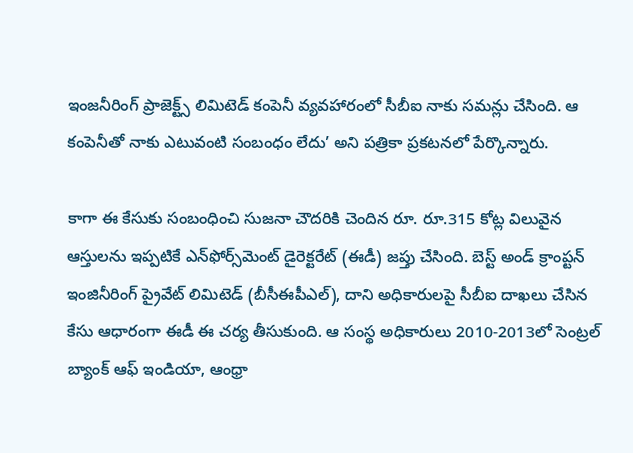ఇంజనీరింగ్‌ ప్రాజెక్ట్స్ లిమిటెడ్‌ కంపెనీ వ్యవహారంలో సీబీఐ నాకు సమన్లు చేసింది. ఆ కంపెనీతో నాకు ఎటువంటి సంబంధం లేదు’ అని పత్రికా ప్రకటనలో పేర్కొన్నారు.

కాగా ఈ కేసుకు సంబంధించి సుజనా చౌదరికి చెందిన రూ. రూ.315 కోట్ల విలువైన ఆస్తులను ఇప్పటికే ఎన్‌ఫోర్స్‌మెంట్‌ డైరెక్టరేట్‌ (ఈడీ) జప్తు చేసింది. బెస్ట్‌ అండ్‌ క్రాంప్టన్‌ ఇంజినీరింగ్‌ ప్రైవేట్‌ లిమిటెడ్‌ (బీసీఈపీఎల్‌), దాని అధికారులపై సీబీఐ దాఖలు చేసిన కేసు ఆధారంగా ఈడీ ఈ చర్య తీసుకుంది. ఆ సంస్థ అధికారులు 2010-2013లో సెంట్రల్‌ బ్యాంక్‌ ఆఫ్‌ ఇండియా, ఆంధ్రా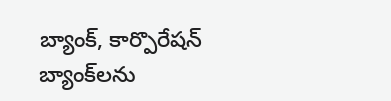బ్యాంక్‌, కార్పొరేషన్‌ బ్యాంక్‌లను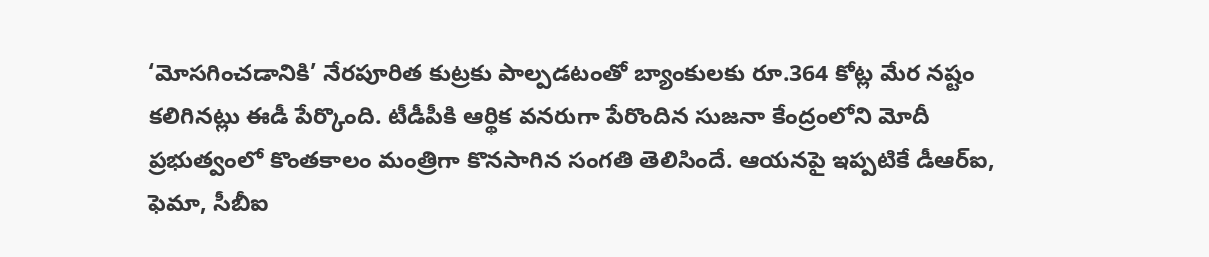‘మోసగించడానికి’ నేరపూరిత కుట్రకు పాల్పడటంతో బ్యాంకులకు రూ.364 కోట్ల మేర నష్టం కలిగినట్లు ఈడీ పేర్కొంది. టీడీపీకి ఆర్థిక వనరుగా పేరొందిన సుజనా కేంద్రంలోని మోదీ ప్రభుత్వంలో కొంతకాలం మంత్రిగా కొనసాగిన సంగతి తెలిసిందే. ఆయనపై ఇప్పటికే డీఆర్‌ఐ, ఫెమా, సీబీఐ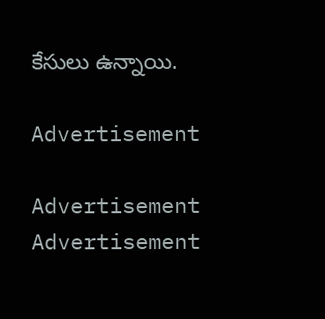కేసులు ఉన్నాయి.

Advertisement

Advertisement
Advertisement